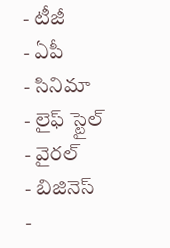- టీజీ
- ఏపీ
- సినిమా
- లైఫ్ స్టైల్
- వైరల్
- బిజినెస్
-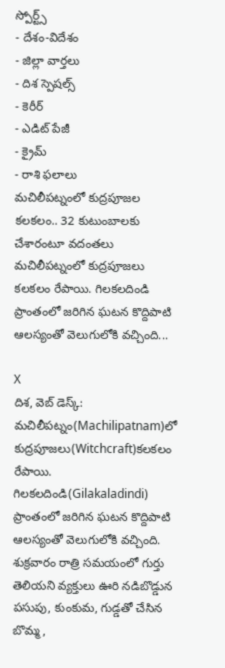స్పోర్ట్స్
- దేశం-విదేశం
- జిల్లా వార్తలు
- దిశ స్పెషల్స్
- కెరీర్
- ఎడిట్ పేజీ
- క్రైమ్
- రాశి ఫలాలు
మచిలీపట్నంలో కుద్రపూజల కలకలం.. 32 కుటుంబాలకు చేశారంటూ వదంతలు
మచిలీపట్నంలో కుద్రపూజలు కలకలం రేపాయి. గిలకలదిండి ప్రాంతంలో జరిగిన ఘటన కొద్దిపాటి ఆలస్యంతో వెలుగులోకి వచ్చింది...

X
దిశ, వెబ్ డెస్క్: మచిలీపట్నం(Machilipatnam)లో కుద్రపూజలు(Witchcraft)కలకలం రేపాయి. గిలకలదిండి(Gilakaladindi) ప్రాంతంలో జరిగిన ఘటన కొద్దిపాటి ఆలస్యంతో వెలుగులోకి వచ్చింది. శుక్రవారం రాత్రి సమయంలో గుర్తు తెలియని వ్యక్తులు ఊరి నడిబొడ్డున పసుపు, కుంకుమ, గుడ్డతో చేసిన బొమ్మ,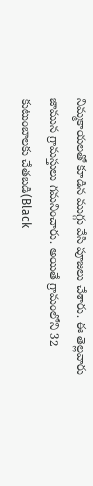నిమ్మకాయలతో కూడిన ముగ్గు వేసి పూజలు చేశారు. ఈ తెల్లవారు జామున గ్రామస్తులు గమనించారు. అయితే గ్రామంలోని 32 కుటుంబాలకు చేతబడి(Black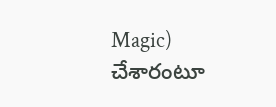Magic) చేశారంటూ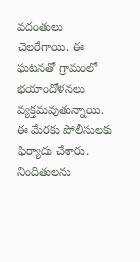వదంతులు చెలరేగాయి. ఈ ఘటనతో గ్రామంలో భయాందోళనలు వ్యక్తమవుతున్నాయి. ఈ మేరకు పోలీసులకు ఫిర్యాదు చేశారు. నిందితులను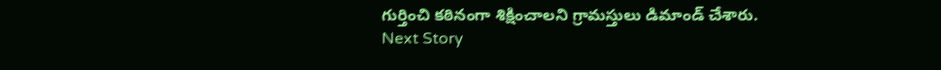గుర్తించి కఠినంగా శిక్షించాలని గ్రామస్తులు డిమాండ్ చేశారు.
Next Story